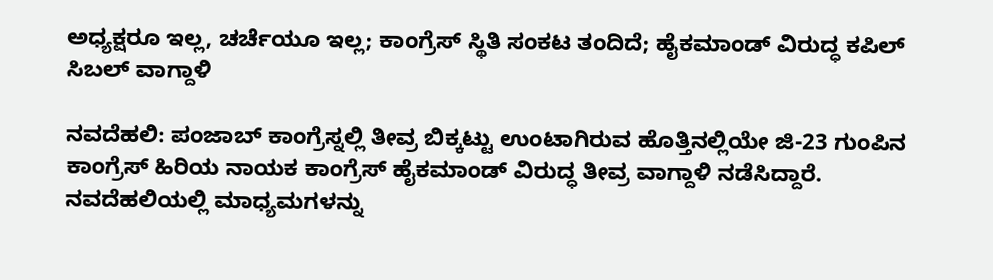ಅಧ್ಯಕ್ಷರೂ ಇಲ್ಲ, ಚರ್ಚೆಯೂ ಇಲ್ಲ; ಕಾಂಗ್ರೆಸ್ ಸ್ಥಿತಿ ಸಂಕಟ ತಂದಿದೆ; ಹೈಕಮಾಂಡ್ ವಿರುದ್ಧ ಕಪಿಲ್ ಸಿಬಲ್ ವಾಗ್ದಾಳಿ

ನವದೆಹಲಿ: ಪಂಜಾಬ್ ಕಾಂಗ್ರೆಸ್ನಲ್ಲಿ ತೀವ್ರ ಬಿಕ್ಕಟ್ಟು ಉಂಟಾಗಿರುವ ಹೊತ್ತಿನಲ್ಲಿಯೇ ಜಿ-23 ಗುಂಪಿನ ಕಾಂಗ್ರೆಸ್ ಹಿರಿಯ ನಾಯಕ ಕಾಂಗ್ರೆಸ್ ಹೈಕಮಾಂಡ್ ವಿರುದ್ಧ ತೀವ್ರ ವಾಗ್ದಾಳಿ ನಡೆಸಿದ್ದಾರೆ.
ನವದೆಹಲಿಯಲ್ಲಿ ಮಾಧ್ಯಮಗಳನ್ನು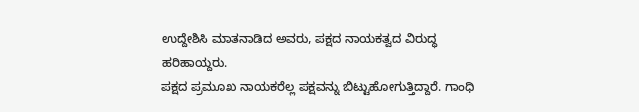ಉದ್ದೇಶಿಸಿ ಮಾತನಾಡಿದ ಅವರು, ಪಕ್ಷದ ನಾಯಕತ್ವದ ವಿರುದ್ಧ ಹರಿಹಾಯ್ದರು.
ಪಕ್ಷದ ಪ್ರಮೂಖ ನಾಯಕರೆಲ್ಲ ಪಕ್ಷವನ್ನು ಬಿಟ್ಟುಹೋಗುತ್ತಿದ್ದಾರೆ. ಗಾಂಧಿ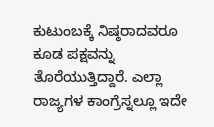ಕುಟುಂಬಕ್ಕೆ ನಿಷ್ಠರಾದವರೂ ಕೂಡ ಪಕ್ಷವನ್ನು ತೊರೆಯುತ್ತಿದ್ದಾರೆ. ಎಲ್ಲಾ ರಾಜ್ಯಗಳ ಕಾಂಗ್ರೆಸ್ನಲ್ಲೂ ಇದೇ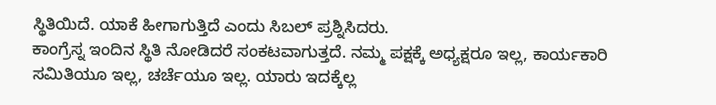ಸ್ಥಿತಿಯಿದೆ. ಯಾಕೆ ಹೀಗಾಗುತ್ತಿದೆ ಎಂದು ಸಿಬಲ್ ಪ್ರಶ್ನಿಸಿದರು.
ಕಾಂಗ್ರೆಸ್ನ ಇಂದಿನ ಸ್ಥಿತಿ ನೋಡಿದರೆ ಸಂಕಟವಾಗುತ್ತದೆ. ನಮ್ಮ ಪಕ್ಷಕ್ಕೆ ಅಧ್ಯಕ್ಷರೂ ಇಲ್ಲ, ಕಾರ್ಯಕಾರಿ ಸಮಿತಿಯೂ ಇಲ್ಲ, ಚರ್ಚೆಯೂ ಇಲ್ಲ. ಯಾರು ಇದಕ್ಕೆಲ್ಲ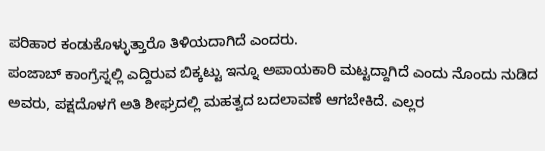ಪರಿಹಾರ ಕಂಡುಕೊಳ್ಳುತ್ತಾರೊ ತಿಳಿಯದಾಗಿದೆ ಎಂದರು.
ಪಂಜಾಬ್ ಕಾಂಗ್ರೆಸ್ನಲ್ಲಿ ಎದ್ದಿರುವ ಬಿಕ್ಕಟ್ಟು ಇನ್ನೂ ಅಪಾಯಕಾರಿ ಮಟ್ಟದ್ದಾಗಿದೆ ಎಂದು ನೊಂದು ನುಡಿದ ಅವರು, ಪಕ್ಷದೊಳಗೆ ಅತಿ ಶೀಘ್ರದಲ್ಲಿ ಮಹತ್ವದ ಬದಲಾವಣೆ ಆಗಬೇಕಿದೆ. ಎಲ್ಲರ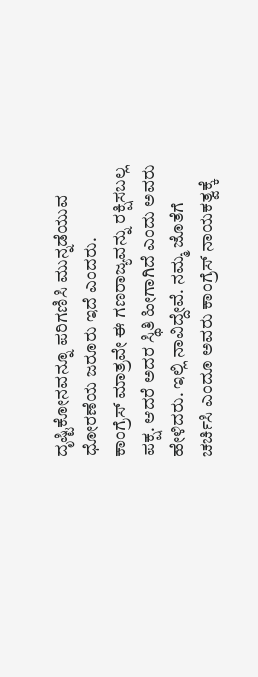ದೃಷ್ಟಿಕೋನವನ್ನೂ ಪರಿಗಣಿಸಿ ಮುನ್ನಡೆಯುವ ಧೋರಣೆಯ ಜರೂರು ಇದೆ ಎಂದರು.
ಕಾಂಗ್ರೆಸ್ ಮಾತ್ರವೇ ಈ ಗಣರಾಜ್ಯವನ್ನು ರಕ್ಷಿಸಬಲ್ಲ ಪಕ್ಷ. ಆದರೆ ಅದರ ಸ್ಥಿತಿ ಹೀಗಾಗಿದೆ ಎಂದು ಅವರು ಹೇಳಿದರು. ಇಲ್ಲಿ ನಾವಿದ್ದೇವೆ. ನಮ್ಮ ಜೊತೆಗೆ ಚರ್ಚಿಸಿ ಎಂದೂ ಅವರು ಕಾಂಗ್ರೆಸ್ ನಾಯಕತ್ವಕ್ಕೆ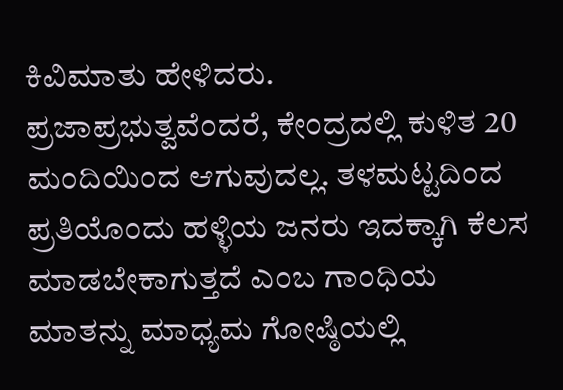ಕಿವಿಮಾತು ಹೇಳಿದರು.
ಪ್ರಜಾಪ್ರಭುತ್ವವೆಂದರೆ, ಕೇಂದ್ರದಲ್ಲಿ ಕುಳಿತ 20 ಮಂದಿಯಿಂದ ಆಗುವುದಲ್ಲ. ತಳಮಟ್ಟದಿಂದ ಪ್ರತಿಯೊಂದು ಹಳ್ಳಿಯ ಜನರು ಇದಕ್ಕಾಗಿ ಕೆಲಸ ಮಾಡಬೇಕಾಗುತ್ತದೆ ಎಂಬ ಗಾಂಧಿಯ ಮಾತನ್ನು ಮಾಧ್ಯಮ ಗೋಷ್ಠಿಯಲ್ಲಿ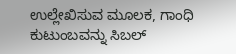ಉಲ್ಲೇಖಿಸುವ ಮೂಲಕ, ಗಾಂಧಿ ಕುಟುಂಬವನ್ನು ಸಿಬಲ್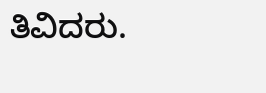ತಿವಿದರು.